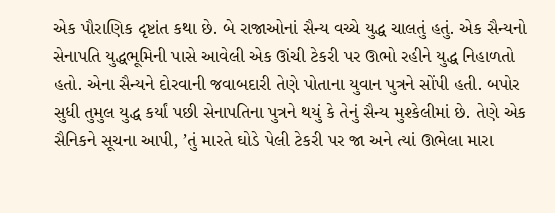એક પૌરાણિક દૃષ્ટાંત કથા છે. બે રાજાઓનાં સૈન્ય વચ્ચે યુદ્ધ ચાલતું હતું. એક સૈન્યનો સેનાપતિ યુદ્ધભૂમિની પાસે આવેલી એક ઊંચી ટેકરી પર ઊભો રહીને યુદ્ધ નિહાળતો હતો. એના સૈન્યને દોરવાની જવાબદારી તેણે પોતાના યુવાન પુત્રને સોંપી હતી. બપોર સુધી તુમુલ યુદ્ધ કર્યાં પછી સેનાપતિના પુત્રને થયું કે તેનું સૈન્ય મુશ્કેલીમાં છે. તેણે એક સૈનિકને સૂચના આપી, ’તું મારતે ઘોડે પેલી ટેકરી પર જા અને ત્યાં ઊભેલા મારા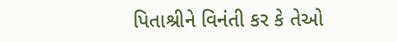પિતાશ્રીને વિનંતી કર કે તેઓ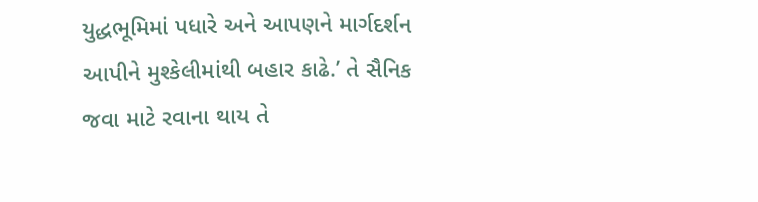યુદ્ધભૂમિમાં પધારે અને આપણને માર્ગદર્શન આપીને મુશ્કેલીમાંથી બહાર કાઢે.’ તે સૈનિક જવા માટે રવાના થાય તે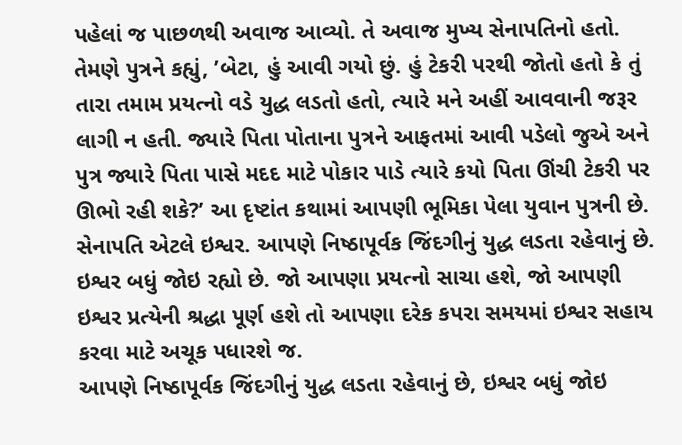પહેલાં જ પાછળથી અવાજ આવ્યો. તે અવાજ મુખ્ય સેનાપતિનો હતો. તેમણે પુત્રને કહ્યું, ’બેટા, હું આવી ગયો છું. હું ટેકરી પરથી જોતો હતો કે તું તારા તમામ પ્રયત્નો વડે યુદ્ધ લડતો હતો, ત્યારે મને અહીં આવવાની જરૂર લાગી ન હતી. જ્યારે પિતા પોતાના પુત્રને આફતમાં આવી પડેલો જુએ અને પુત્ર જ્યારે પિતા પાસે મદદ માટે પોકાર પાડે ત્યારે કયો પિતા ઊંચી ટેકરી પર ઊભો રહી શકે?’ આ દૃષ્ટાંત કથામાં આપણી ભૂમિકા પેલા યુવાન પુત્રની છે. સેનાપતિ એટલે ઇશ્વર. આપણે નિષ્ઠાપૂર્વક જિંદગીનું યુદ્ધ લડતા રહેવાનું છે. ઇશ્વર બધું જોઇ રહ્યો છે. જો આપણા પ્રયત્નો સાચા હશે, જો આપણી ઇશ્વર પ્રત્યેની શ્રદ્ધા પૂર્ણ હશે તો આપણા દરેક કપરા સમયમાં ઇશ્વર સહાય કરવા માટે અચૂક પધારશે જ.
આપણે નિષ્ઠાપૂર્વક જિંદગીનું યુદ્ધ લડતા રહેવાનું છે, ઇશ્વર બધું જોઇ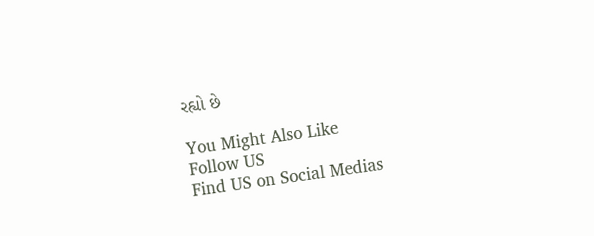રહ્યો છે

You Might Also Like
Follow US
Find US on Social Medias